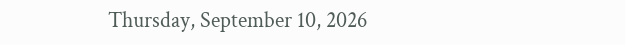Thursday, September 10, 2026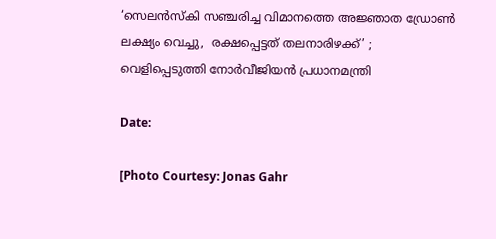‘സെലൻസ്കി സഞ്ചരിച്ച വിമാനത്തെ അജ്ഞാത ഡ്രോൺ ലക്ഷ്യം വെച്ചു,  രക്ഷപ്പെട്ടത് തലനാരിഴക്ക്’ ; വെളിപ്പെടുത്തി നോർവീജിയൻ പ്രധാനമന്ത്രി

Date:

[Photo Courtesy: Jonas Gahr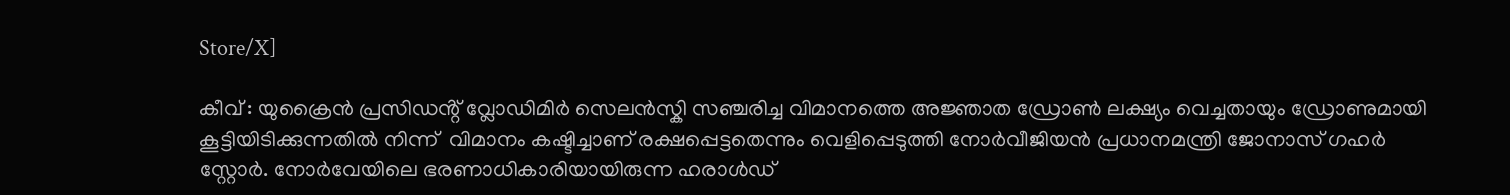Store/X]

കീവ് : യുക്രൈൻ പ്രസിഡൻ്റ് വ്ലോഡിമിർ സെലൻസ്കി സഞ്ചരിച്ച വിമാനത്തെ അജ്ഞാത ഡ്രോൺ ലക്ഷ്യം വെച്ചതായും ഡ്രോണുമായി കൂട്ടിയിടിക്കുന്നതിൽ നിന്ന്  വിമാനം കഷ്ടിച്ചാണ് രക്ഷപ്പെട്ടതെന്നും വെളിപ്പെടുത്തി നോർവീജിയൻ പ്രധാനമന്ത്രി ജോനാസ് ഗഹർ സ്റ്റോർ. നോർവേയിലെ ഭരണാധികാരിയായിരുന്ന ഹരാൾഡ്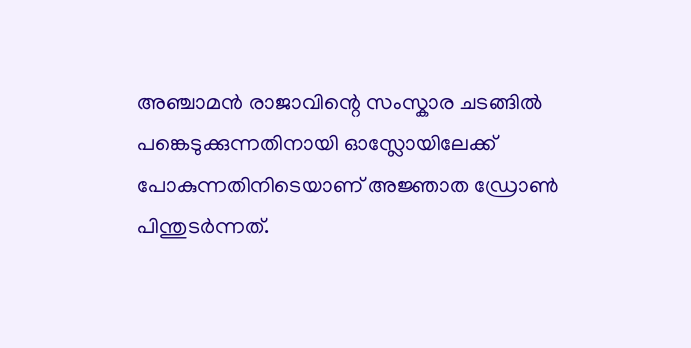അഞ്ചാമൻ രാജാവിന്റെ സംസ്കാര ചടങ്ങിൽ പങ്കെടുക്കുന്നതിനായി ഓസ്ലോയിലേക്ക് പോകുന്നതിനിടെയാണ് അജ്ഞാത ഡ്രോൺ പിന്തുടർന്നത്.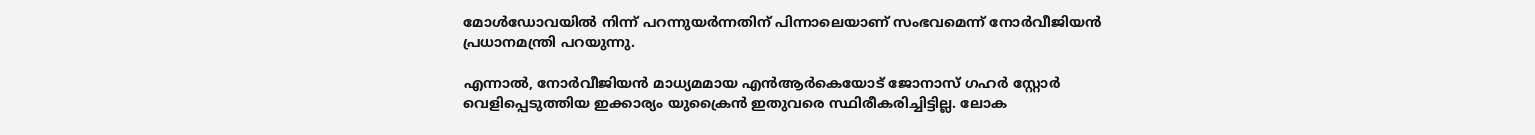മോൾഡോവയിൽ നിന്ന് പറന്നുയർന്നതിന് പിന്നാലെയാണ് സംഭവമെന്ന് നോർവീജിയൻ പ്രധാനമന്ത്രി പറയുന്നു.

എന്നാൽ, നോർവീജിയൻ മാധ്യമമായ എൻആർകെയോട് ജോനാസ് ഗഹർ സ്റ്റോർ വെളിപ്പെടുത്തിയ ഇക്കാര്യം യുക്രൈൻ ഇതുവരെ സ്ഥിരീകരിച്ചിട്ടില്ല. ലോക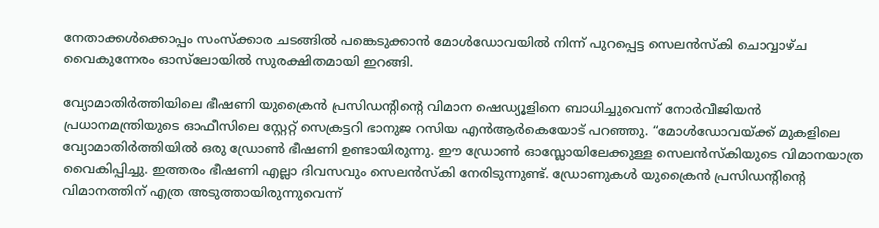നേതാക്കൾക്കൊപ്പം സംസ്ക്കാര ചടങ്ങിൽ പങ്കെടുക്കാൻ മോൾഡോവയിൽ നിന്ന് പുറപ്പെട്ട സെലൻസ്‌കി ചൊവ്വാഴ്ച വൈകുന്നേരം ഓസ്‌ലോയിൽ സുരക്ഷിതമായി ഇറങ്ങി.

വ്യോമാതിർത്തിയിലെ ഭീഷണി യുക്രൈൻ പ്രസിഡന്റിന്റെ വിമാന ഷെഡ്യൂളിനെ ബാധിച്ചുവെന്ന് നോർവീജിയൻ പ്രധാനമന്ത്രിയുടെ ഓഫീസിലെ സ്റ്റേറ്റ് സെക്രട്ടറി ഭാനുജ റസിയ എൻആർകെയോട് പറഞ്ഞു. “മോൾഡോവയ്ക്ക് മുകളിലെ വ്യോമാതിർത്തിയിൽ ഒരു ഡ്രോൺ ഭീഷണി ഉണ്ടായിരുന്നു. ഈ ഡ്രോൺ ഓസ്ലോയിലേക്കുള്ള സെലൻസ്കിയുടെ വിമാനയാത്ര വൈകിപ്പിച്ചു. ഇത്തരം ഭീഷണി എല്ലാ ദിവസവും സെലൻസ്കി നേരിടുന്നുണ്ട്. ഡ്രോണുകൾ യുക്രൈൻ പ്രസിഡൻ്റിൻ്റെ വിമാനത്തിന് എത്ര അടുത്തായിരുന്നുവെന്ന്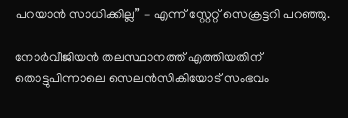പറയാൻ സാധിക്കില്ല” – എന്ന് സ്റ്റേറ്റ് സെക്രട്ടറി പറഞ്ഞു.

നോർവീജിയൻ തലസ്ഥാനത്ത് എത്തിയതിന് തൊട്ടുപിന്നാലെ സെലൻസികിയോട് സംഭവം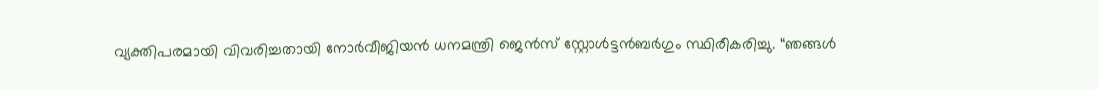വ്യക്തിപരമായി വിവരിച്ചതായി നോർവീജിയൻ ധനമന്ത്രി ജെൻസ് സ്റ്റോൾട്ടൻബർഗും സ്ഥിരീകരിച്ചു. “ഞങ്ങൾ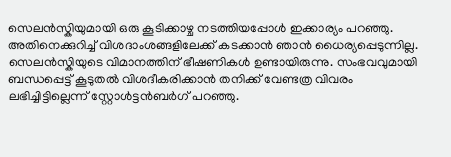സെലൻസ്കിയുമായി ഒരു കൂടിക്കാഴ്ച നടത്തിയപ്പോൾ ഇക്കാര്യം പറഞ്ഞു. അതിനെക്കുറിച്ച് വിശദാംശങ്ങളിലേക്ക് കടക്കാൻ ഞാൻ ധൈര്യപ്പെടുന്നില്ല. സെലൻസ്കിയുടെ വിമാനത്തിന് ഭീഷണികൾ ഉണ്ടായിരുന്നു. സംഭവവുമായി ബന്ധപ്പെട്ട് കൂടുതൽ വിശദീകരിക്കാൻ തനിക്ക് വേണ്ടത്ര വിവരം ലഭിച്ചിട്ടില്ലെന്ന് സ്റ്റോൾട്ടൻബർഗ് പറഞ്ഞു.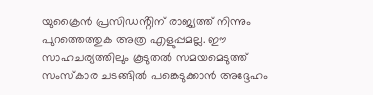യുക്രൈൻ പ്രസിഡൻ്റിന് രാജ്യത്ത് നിന്നും പുറത്തെത്തുക അത്ര എളുപ്പമല്ല. ഈ സാഹചര്യത്തിലും കൂടുതൽ സമയമെടുത്ത് സംസ്കാര ചടങ്ങിൽ പങ്കെടുക്കാൻ അദ്ദേഹം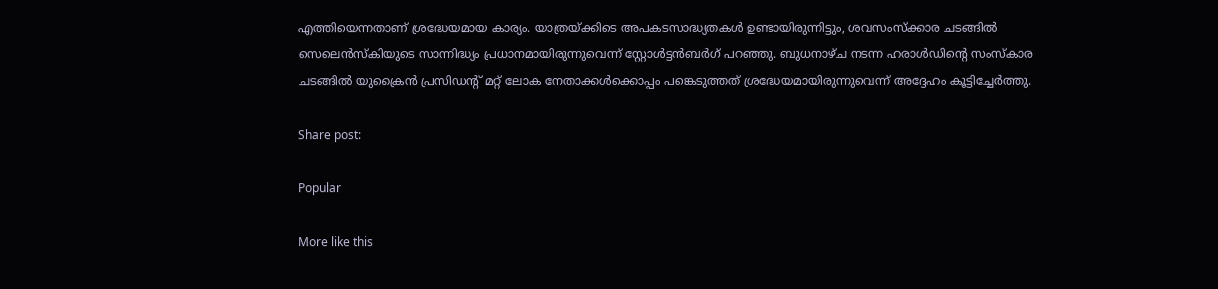എത്തിയെന്നതാണ് ശ്രദ്ധേയമായ കാര്യം. യാത്രയ്ക്കിടെ അപകടസാദ്ധ്യതകൾ ഉണ്ടായിരുന്നിട്ടും, ശവസംസ്ക്കാര ചടങ്ങിൽ സെലെൻസ്‌കിയുടെ സാന്നിദ്ധ്യം പ്രധാനമായിരുന്നുവെന്ന് സ്റ്റോൾട്ടൻബർഗ് പറഞ്ഞു. ബുധനാഴ്ച നടന്ന ഹരാൾഡിന്റെ സംസ്കാര ചടങ്ങിൽ യുക്രൈൻ പ്രസിഡന്റ് മറ്റ് ലോക നേതാക്കൾക്കൊപ്പം പങ്കെടുത്തത് ശ്രദ്ധേയമായിരുന്നുവെന്ന് അദ്ദേഹം കൂട്ടിച്ചേർത്തു.

Share post:

Popular

More like this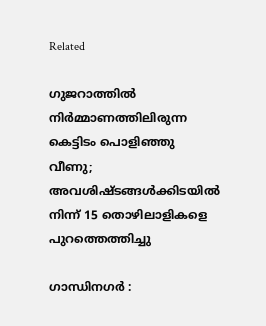Related

ഗുജറാത്തില്‍ നിര്‍മ്മാണത്തിലിരുന്ന കെട്ടിടം പൊളിഞ്ഞു വീണു; അവശിഷ്ടങ്ങൾക്കിടയിൽ നിന്ന് 15 തൊഴിലാളികളെ പുറത്തെത്തിച്ചു

ഗാന്ധിനഗര്‍ :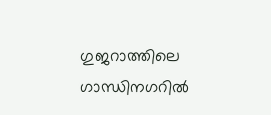ഗുജറാത്തിലെ ഗാന്ധിനഗറില്‍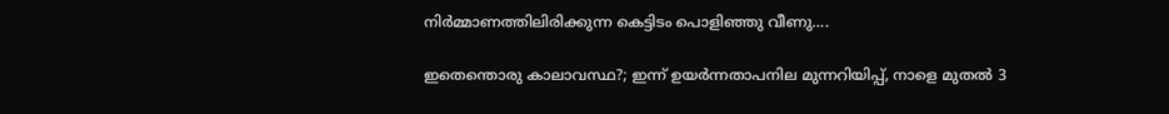നിര്‍മ്മാണത്തിലിരിക്കുന്ന കെട്ടിടം പൊളിഞ്ഞു വീണു....

ഇതെന്തൊരു കാലാവസ്ഥ?; ഇന്ന് ഉയർന്നതാപനില മുന്നറിയിപ്പ്, നാളെ മുതൽ 3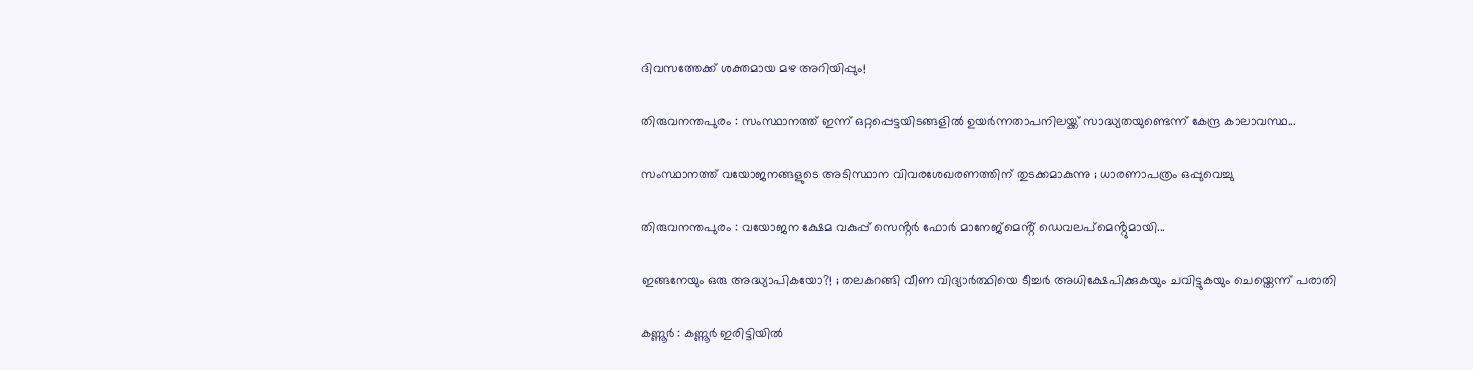ദിവസത്തേക്ക് ശക്തമായ മഴ അറിയിപ്പും!

തിരുവനന്തപുരം : സംസ്ഥാനത്ത് ഇന്ന് ഒറ്റപ്പെട്ടയിടങ്ങളിൽ ഉയർന്നതാപനിലയ്ക്ക് സാദ്ധ്യതയുണ്ടെന്ന് കേന്ദ്ര കാലാവസ്ഥ...

സംസ്ഥാനത്ത് വയോജനങ്ങളുടെ അടിസ്ഥാന വിവരശേഖരണത്തിന് തുടക്കമാകുന്നു ; ധാരണാപത്രം ഒപ്പുവെച്ചു

തിരുവനന്തപുരം : വയോജന ക്ഷേമ വകുപ്പ് സെൻ്റര്‍ ഫോര്‍ മാനേജ്‌മെൻ്റ് ഡെവലപ്‌മെൻ്റുമായി...

ഇങ്ങനേയും ഒരു അദ്ധ്യാപികയോ?! ; തലകറങ്ങി വീണ വിദ്യാര്‍ത്ഥിയെ ടീച്ചർ അധിക്ഷേപിക്കുകയും ചവിട്ടുകയും ചെയ്തെന്ന് പരാതി

കണ്ണൂര്‍ : കണ്ണൂര്‍ ഇരിട്ടിയില്‍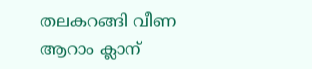തലകറങ്ങി വീണ ആറാം ക്ലാന്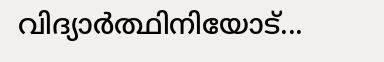വിദ്യാർത്ഥിനിയോട്...